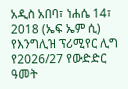አዲስ አበባ፣ ነሐሴ 14፣ 2018 (ኤፍ ኤም ሲ) የእንግሊዝ ፕሪሚየር ሊግ የ2026/27 የውድድር ዓመት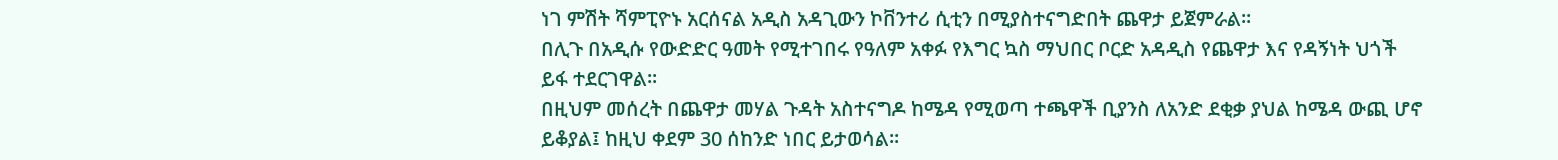ነገ ምሽት ሻምፒዮኑ አርሰናል አዲስ አዳጊውን ኮቨንተሪ ሲቲን በሚያስተናግድበት ጨዋታ ይጀምራል፡፡
በሊጉ በአዲሱ የውድድር ዓመት የሚተገበሩ የዓለም አቀፉ የእግር ኳስ ማህበር ቦርድ አዳዲስ የጨዋታ እና የዳኝነት ህጎች ይፋ ተደርገዋል፡፡
በዚህም መሰረት በጨዋታ መሃል ጉዳት አስተናግዶ ከሜዳ የሚወጣ ተጫዋች ቢያንስ ለአንድ ደቂቃ ያህል ከሜዳ ውጪ ሆኖ ይቆያል፤ ከዚህ ቀደም 30 ሰከንድ ነበር ይታወሳል፡፡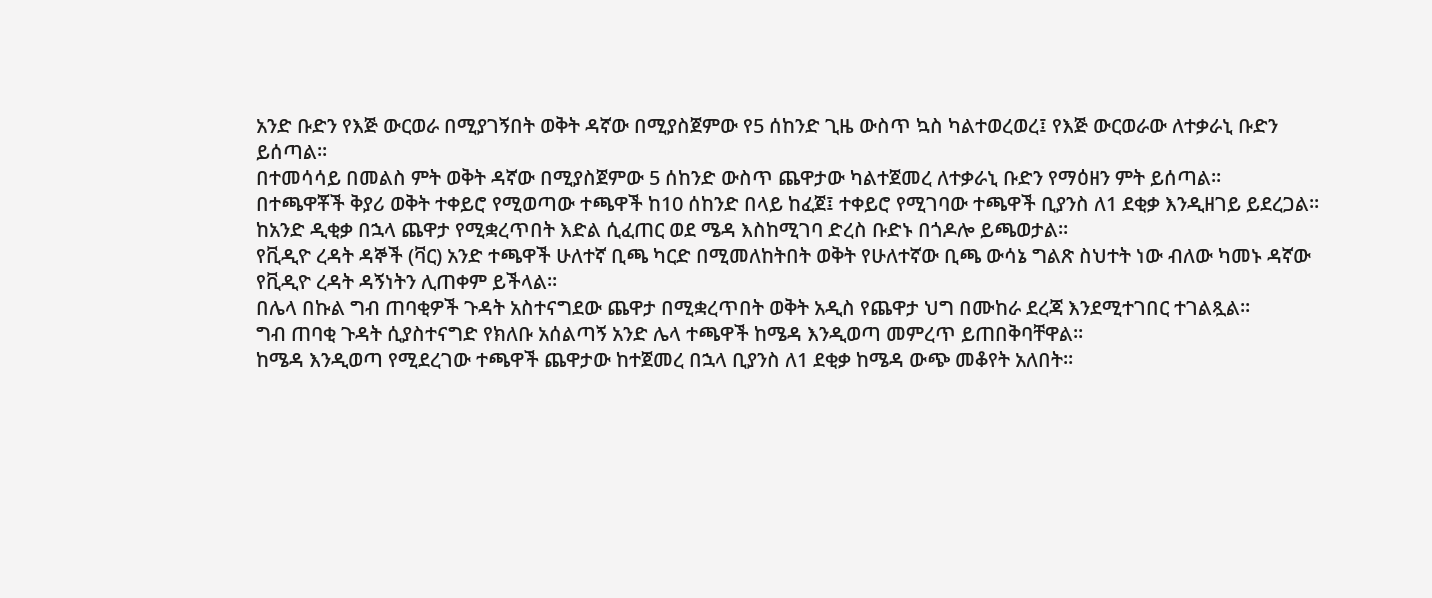አንድ ቡድን የእጅ ውርወራ በሚያገኝበት ወቅት ዳኛው በሚያስጀምው የ5 ሰከንድ ጊዜ ውስጥ ኳስ ካልተወረወረ፤ የእጅ ውርወራው ለተቃራኒ ቡድን ይሰጣል፡፡
በተመሳሳይ በመልስ ምት ወቅት ዳኛው በሚያስጀምው 5 ሰከንድ ውስጥ ጨዋታው ካልተጀመረ ለተቃራኒ ቡድን የማዕዘን ምት ይሰጣል፡፡
በተጫዋቾች ቅያሪ ወቅት ተቀይሮ የሚወጣው ተጫዋች ከ10 ሰከንድ በላይ ከፈጀ፤ ተቀይሮ የሚገባው ተጫዋች ቢያንስ ለ1 ደቂቃ እንዲዘገይ ይደረጋል፡፡
ከአንድ ዲቂቃ በኋላ ጨዋታ የሚቋረጥበት እድል ሲፈጠር ወደ ሜዳ እስከሚገባ ድረስ ቡድኑ በጎዶሎ ይጫወታል፡፡
የቪዲዮ ረዳት ዳኞች (ቫር) አንድ ተጫዋች ሁለተኛ ቢጫ ካርድ በሚመለከትበት ወቅት የሁለተኛው ቢጫ ውሳኔ ግልጽ ስህተት ነው ብለው ካመኑ ዳኛው የቪዲዮ ረዳት ዳኝነትን ሊጠቀም ይችላል፡፡
በሌላ በኩል ግብ ጠባቂዎች ጉዳት አስተናግደው ጨዋታ በሚቋረጥበት ወቅት አዲስ የጨዋታ ህግ በሙከራ ደረጃ እንደሚተገበር ተገልጿል።
ግብ ጠባቂ ጉዳት ሲያስተናግድ የክለቡ አሰልጣኝ አንድ ሌላ ተጫዋች ከሜዳ እንዲወጣ መምረጥ ይጠበቅባቸዋል።
ከሜዳ እንዲወጣ የሚደረገው ተጫዋች ጨዋታው ከተጀመረ በኋላ ቢያንስ ለ1 ደቂቃ ከሜዳ ውጭ መቆየት አለበት።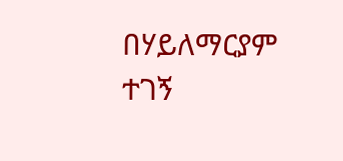በሃይለማርያም ተገኝ